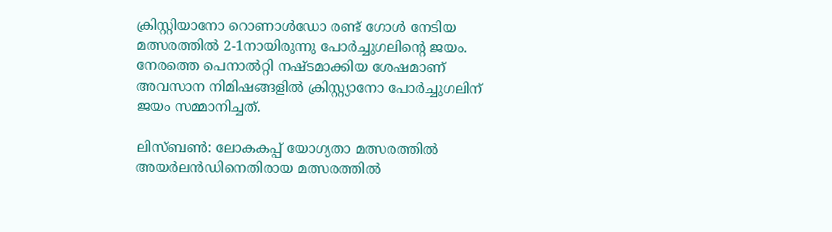ക്രിസ്റ്റിയാനോ റൊണാള്‍ഡോ രണ്ട് ഗോള്‍ നേടിയ മത്സരത്തില്‍ 2-1നായിരുന്നു പോര്‍ച്ചുഗലിന്റെ ജയം. നേരത്തെ പെനാല്‍റ്റി നഷ്ടമാക്കിയ ശേഷമാണ് അവസാന നിമിഷങ്ങളില്‍ ക്രിസ്റ്റ്യാനോ പോര്‍ച്ചുഗലിന് ജയം സമ്മാനിച്ചത്.

ലിസ്ബണ്‍: ലോകകപ്പ് യോഗ്യതാ മത്സരത്തില്‍ അയര്‍ലന്‍ഡിനെതിരായ മത്സരത്തില്‍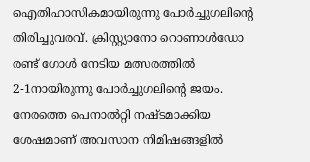ഐതിഹാസികമായിരുന്നു പോര്‍ച്ചുഗലിന്റെ തിരിച്ചുവരവ്. ക്രിസ്റ്റ്യാനോ റൊണാള്‍ഡോ രണ്ട് ഗോള്‍ നേടിയ മത്സരത്തില്‍ 2-1നായിരുന്നു പോര്‍ച്ചുഗലിന്റെ ജയം. നേരത്തെ പെനാല്‍റ്റി നഷ്ടമാക്കിയ ശേഷമാണ് അവസാന നിമിഷങ്ങളില്‍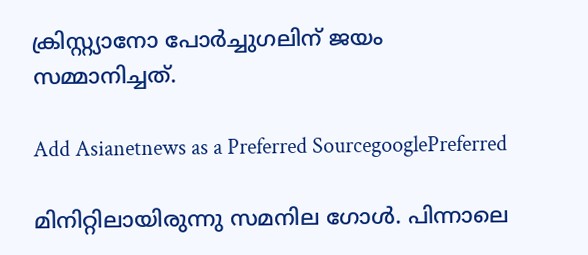ക്രിസ്റ്റ്യാനോ പോര്‍ച്ചുഗലിന് ജയം സമ്മാനിച്ചത്.

Add Asianetnews as a Preferred SourcegooglePreferred

മിനിറ്റിലായിരുന്നു സമനില ഗോള്‍. പിന്നാലെ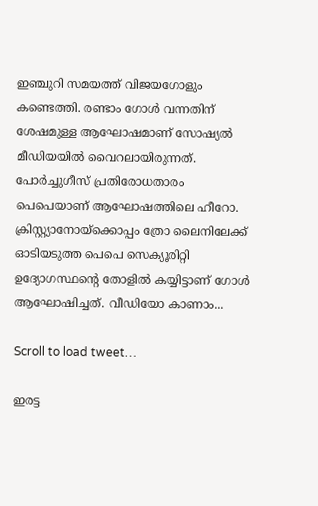ഇഞ്ചുറി സമയത്ത് വിജയഗോളും കണ്ടെത്തി. രണ്ടാം ഗോള്‍ വന്നതിന് ശേഷമുള്ള ആഘോഷമാണ് സോഷ്യല്‍ മീഡിയയില്‍ വൈറലായിരുന്നത്. പോര്‍ച്ചുഗീസ് പ്രതിരോധതാരം പെപെയാണ് ആഘോഷത്തിലെ ഹീറോ. ക്രിസ്റ്റ്യാനോയ്‌ക്കൊപ്പം ത്രോ ലൈനിലേക്ക് ഓടിയടുത്ത പെപെ സെക്യൂരിറ്റി ഉദ്യോഗസ്ഥന്റെ തോളില്‍ കയ്യിട്ടാണ് ഗോള്‍ ആഘോഷിച്ചത്. വീഡിയോ കാണാം...

Scroll to load tweet…

ഇരട്ട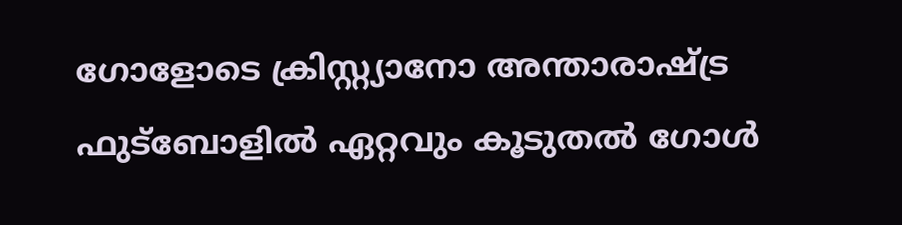ഗോളോടെ ക്രിസ്റ്റ്യാനോ അന്താരാഷ്ട്ര ഫുട്‌ബോളില്‍ ഏറ്റവും കൂടുതല്‍ ഗോള്‍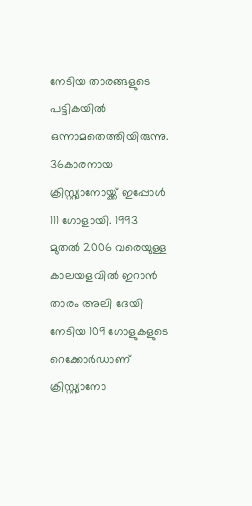നേടിയ താരങ്ങളുടെ പട്ടികയില്‍ ഒന്നാമതെത്തിയിരുന്നു. 36കാരനായ ക്രിസ്റ്റ്യാനോയ്ക്ക് ഇപ്പോള്‍ 111 ഗോളായി. 1993 മുതല്‍ 2006 വരെയുള്ള കാലയളവില്‍ ഇറാന്‍ താരം അലി ദേയി നേടിയ 109 ഗോളുകളുടെ റെക്കോര്‍ഡാണ് ക്രിസ്റ്റ്യാനോ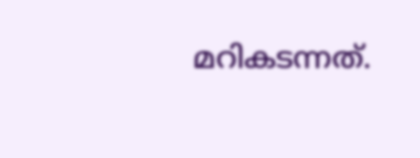മറികടന്നത്.